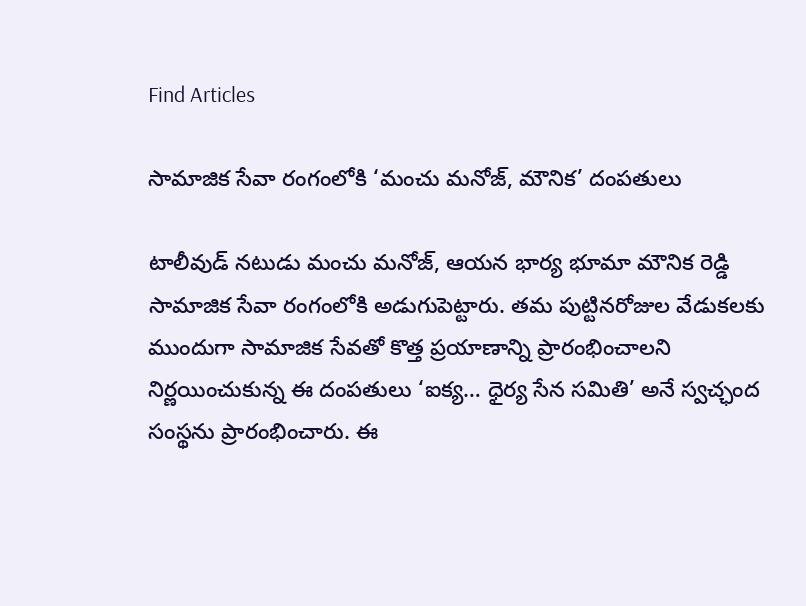Find Articles

సామాజిక సేవా రంగంలోకి ‘మంచు మనోజ్, మౌనిక’ దంపతులు

టాలీవుడ్ నటుడు మంచు మనోజ్, ఆయన భార్య భూమా మౌనిక రెడ్డి సామాజిక సేవా రంగంలోకి అడుగుపెట్టారు. తమ పుట్టినరోజుల వేడుకలకు ముందుగా సామాజిక సేవతో కొత్త ప్రయాణాన్ని ప్రారంభించాలని నిర్ణయించుకున్న ఈ దంపతులు ‘ఐక్య… ధైర్య సేన సమితి’ అనే స్వచ్ఛంద సంస్థను ప్రారంభించారు. ఈ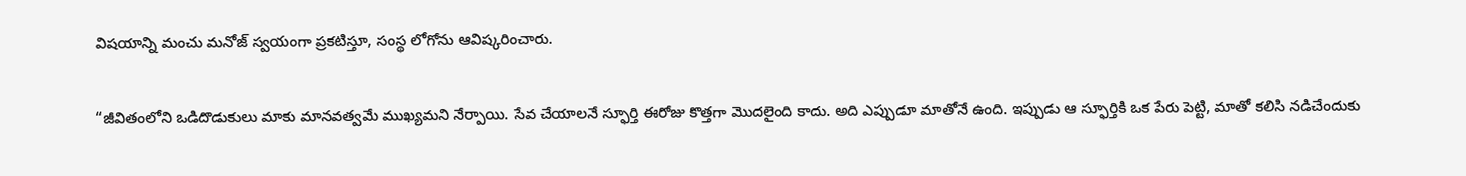విషయాన్ని మంచు మనోజ్ స్వయంగా ప్రకటిస్తూ, సంస్థ లోగోను ఆవిష్కరించారు.

“జీవితంలోని ఒడిదొడుకులు మాకు మానవత్వమే ముఖ్యమని నేర్పాయి. సేవ చేయాలనే స్ఫూర్తి ఈరోజు కొత్తగా మొదలైంది కాదు. అది ఎప్పుడూ మాతోనే ఉంది. ఇప్పుడు ఆ స్ఫూర్తికి ఒక పేరు పెట్టి, మాతో కలిసి నడిచేందుకు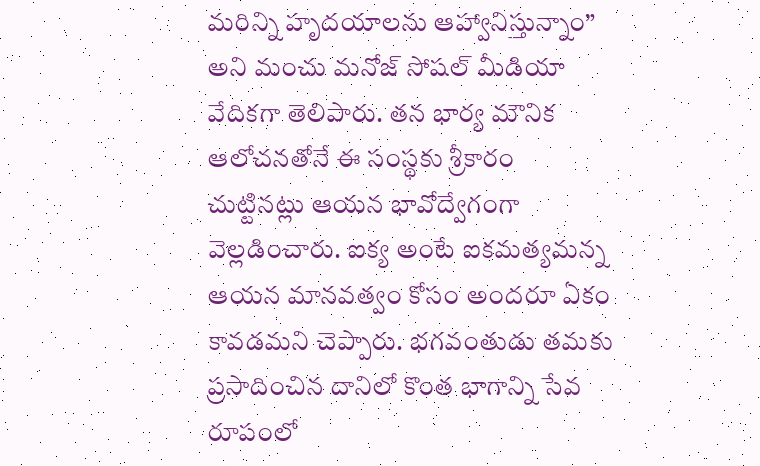మరిన్ని హృదయాలను ఆహ్వానిస్తున్నాం” అని మంచు మనోజ్ సోషల్ మీడియా వేదికగా తెలిపారు. తన భార్య మౌనిక ఆలోచనతోనే ఈ సంస్థకు శ్రీకారం చుట్టినట్లు ఆయన భావోద్వేగంగా వెల్లడించారు. ఐక్య అంటే ఐకమత్యమన్న ఆయన మానవత్వం కోసం అందరూ ఏకం కావడమని చెప్పారు. భగవంతుడు తమకు ప్రసాదించిన దానిలో కొంత భాగాన్ని సేవ రూపంలో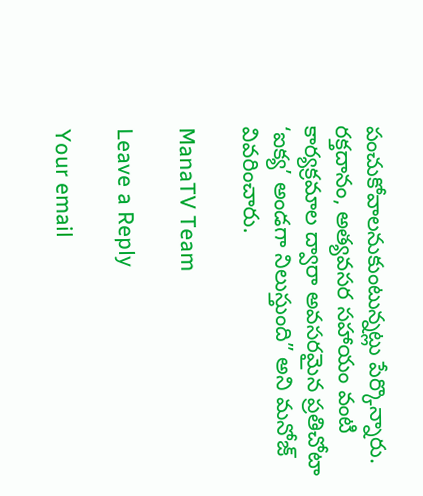పంచుకోవాలనుకుంటున్నట్లు పేర్కొన్నారు. రక్తదానం, అత్యవసర సహాయం వంటి కార్యక్రమాల ద్వారా అవసరమైన ప్రతిచోటా ‘ఐక్య’ అండగా నిలుస్తుంది” అని మనోజ్ వివరించారు.

ManaTV Team

Leave a Reply

Your email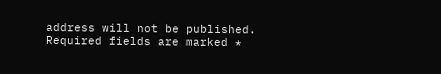address will not be published. Required fields are marked *